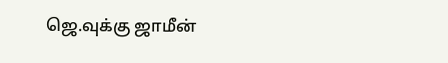ஜெ.வுக்கு ஜாமீன்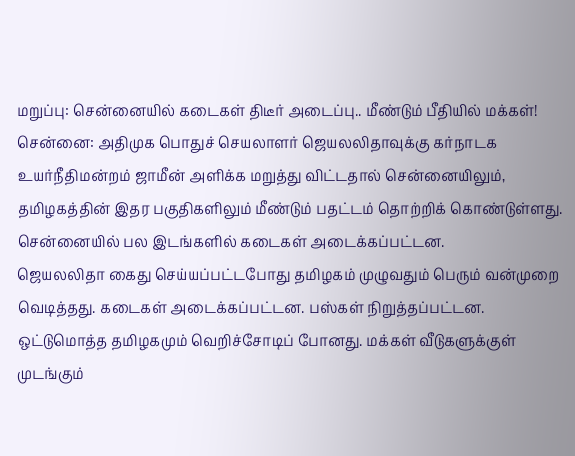மறுப்பு: சென்னையில் கடைகள் திடீர் அடைப்பு.. மீண்டும் பீதியில் மக்கள்!
சென்னை: அதிமுக பொதுச் செயலாளர் ஜெயலலிதாவுக்கு கர்நாடக உயர்நீதிமன்றம் ஜாமீன் அளிக்க மறுத்து விட்டதால் சென்னையிலும், தமிழகத்தின் இதர பகுதிகளிலும் மீண்டும் பதட்டம் தொற்றிக் கொண்டுள்ளது. சென்னையில் பல இடங்களில் கடைகள் அடைக்கப்பட்டன.
ஜெயலலிதா கைது செய்யப்பட்டபோது தமிழகம் முழுவதும் பெரும் வன்முறை வெடித்தது. கடைகள் அடைக்கப்பட்டன. பஸ்கள் நிறுத்தப்பட்டன. ஒட்டுமொத்த தமிழகமும் வெறிச்சோடிப் போனது. மக்கள் வீடுகளுக்குள் முடங்கும்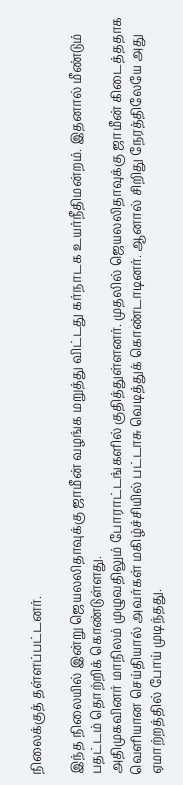நிலைக்குத் தள்ளப்பட்டனர்.

இந்த நிலையில் இன்று ஜெயலலிதாவுக்கு ஜாமீன் வழங்க மறுத்து விட்டது கர்நாடக உயர்நீதிமன்றம். இதனால் மீண்டும் பதட்டம் தொற்றிக் கொண்டுள்ளது.
அதிமுகவினர் மாநிலம் முழுவதிலும் போராட்டங்களில் குதித்துள்ளனர். முதலில் ஜெயலலிதாவுக்கு ஜாமீன் கிடைத்ததாக வெளியான செய்தியால் அவர்கள் மகிழ்ச்சியில் பட்டாசு வெடித்துக் கொண்டாடினர். ஆனால் சிறிது நேரத்திலேயே அது ஏமாற்றத்தில் போய் முடிந்தது.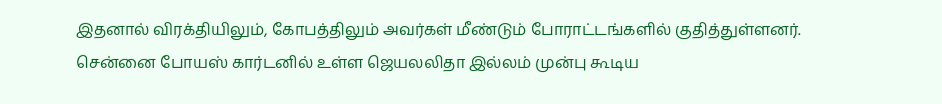இதனால் விரக்தியிலும், கோபத்திலும் அவர்கள் மீண்டும் போராட்டங்களில் குதித்துள்ளனர்.
சென்னை போயஸ் கார்டனில் உள்ள ஜெயலலிதா இல்லம் முன்பு கூடிய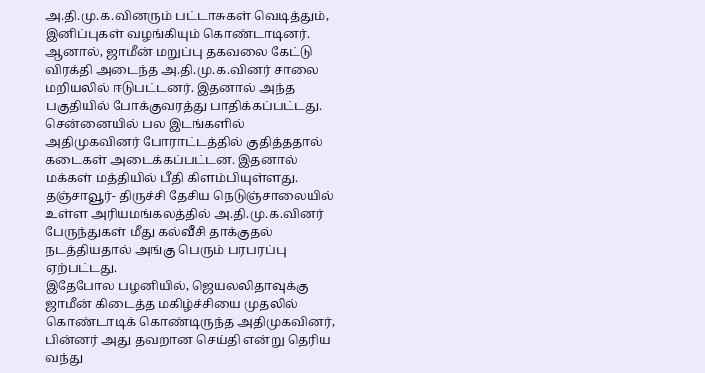அ.தி.மு.க.வினரும் பட்டாசுகள் வெடித்தும், இனிப்புகள் வழங்கியும் கொண்டாடினர். ஆனால், ஜாமீன் மறுப்பு தகவலை கேட்டு விரக்தி அடைந்த அ.தி.மு.க.வினர் சாலை மறியலில் ஈடுபட்டனர். இதனால் அந்த பகுதியில் போக்குவரத்து பாதிக்கப்பட்டது.
சென்னையில் பல இடங்களில் அதிமுகவினர் போராட்டத்தில் குதித்ததால் கடைகள் அடைக்கப்பட்டன. இதனால் மக்கள் மத்தியில் பீதி கிளம்பியுள்ளது.
தஞ்சாவூர்- திருச்சி தேசிய நெடுஞ்சாலையில் உள்ள அரியமங்கலத்தில் அ.தி.மு.க.வினர் பேருந்துகள் மீது கல்வீசி தாக்குதல் நடத்தியதால் அங்கு பெரும் பரபரப்பு ஏற்பட்டது.
இதேபோல பழனியில், ஜெயலலிதாவுக்கு ஜாமீன் கிடைத்த மகிழ்ச்சியை முதலில் கொண்டாடிக் கொண்டிருந்த அதிமுகவினர், பின்னர் அது தவறான செய்தி என்று தெரிய வந்து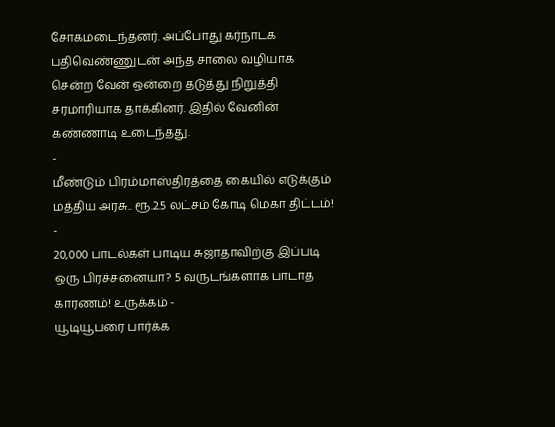சோகமடைந்தனர். அப்போது கர்நாடக பதிவெண்ணுடன் அந்த சாலை வழியாக சென்ற வேன் ஒன்றை தடுத்து நிறுத்தி சரமாரியாக தாக்கினர். இதில் வேனின் கண்ணாடி உடைந்தது.
-
மீண்டும் பிரம்மாஸ்திரத்தை கையில் எடுக்கும் மத்திய அரசு.. ரூ.2.5 லட்சம் கோடி மெகா திட்டம்! -
20,000 பாடல்கள் பாடிய சுஜாதாவிற்கு இப்படி ஒரு பிரச்சனையா? 5 வருடங்களாக பாடாத காரணம்! உருக்கம் -
யூடியூபரை பார்க்க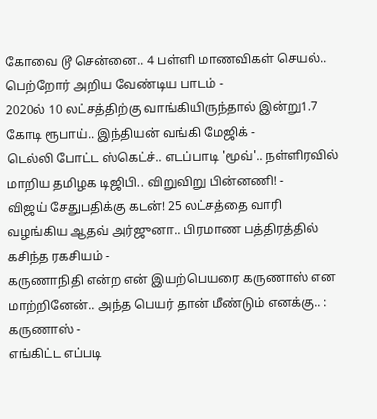கோவை டூ சென்னை.. 4 பள்ளி மாணவிகள் செயல்.. பெற்றோர் அறிய வேண்டிய பாடம் -
2020ல் 10 லட்சத்திற்கு வாங்கியிருந்தால் இன்று1.7 கோடி ரூபாய்.. இந்தியன் வங்கி மேஜிக் -
டெல்லி போட்ட ஸ்கெட்ச்.. எடப்பாடி 'மூவ்'.. நள்ளிரவில் மாறிய தமிழக டிஜிபி.. விறுவிறு பின்னணி! -
விஜய் சேதுபதிக்கு கடன்! 25 லட்சத்தை வாரி வழங்கிய ஆதவ் அர்ஜுனா.. பிரமாண பத்திரத்தில் கசிந்த ரகசியம் -
கருணாநிதி என்ற என் இயற்பெயரை கருணாஸ் என மாற்றினேன்.. அந்த பெயர் தான் மீண்டும் எனக்கு.. : கருணாஸ் -
எங்கிட்ட எப்படி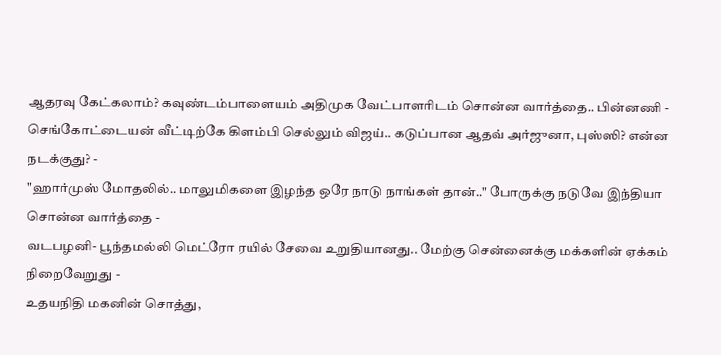ஆதரவு கேட்கலாம்? கவுண்டம்பாளையம் அதிமுக வேட்பாளரிடம் சொன்ன வார்த்தை.. பின்னணி -
செங்கோட்டையன் வீட்டிற்கே கிளம்பி செல்லும் விஜய்.. கடுப்பான ஆதவ் அர்ஜுனா, புஸ்ஸி? என்ன நடக்குது? -
"ஹார்முஸ் மோதலில்.. மாலுமிகளை இழந்த ஒரே நாடு நாங்கள் தான்.." போருக்கு நடுவே இந்தியா சொன்ன வார்த்தை -
வடபழனி- பூந்தமல்லி மெட்ரோ ரயில் சேவை உறுதியானது.. மேற்கு சென்னைக்கு மக்களின் ஏக்கம் நிறைவேறுது -
உதயநிதி மகனின் சொத்து,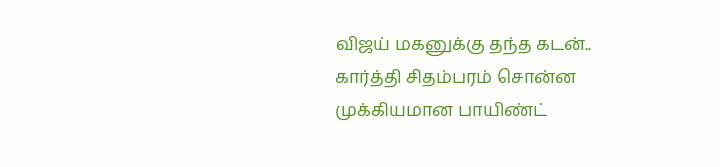விஜய் மகனுக்கு தந்த கடன்.. கார்த்தி சிதம்பரம் சொன்ன முக்கியமான பாயிண்ட்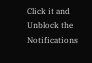Click it and Unblock the Notifications